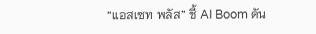“แอสเซท พลัส” ชี้ AI Boom ดัน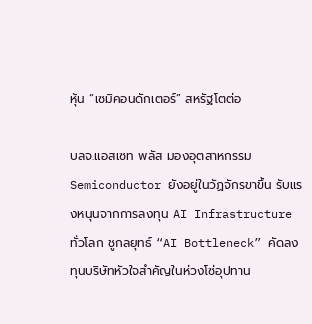หุ้น “เซมิคอนดักเตอร์” สหรัฐโตต่อ

บลจ.แอสเซท พลัส มองอุตสาหกรรม Semiconductor ยังอยู่ในวัฏจักรขาขึ้น รับแรงหนุนจากการลงทุน AI Infrastructure ทั่วโลก ชูกลยุทธ์ “AI Bottleneck” คัดลงทุนบริษัทหัวใจสำคัญในห่วงโซ่อุปทาน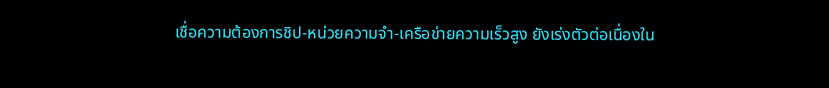เชื่อความต้องการชิป-หน่วยความจำ-เครือข่ายความเร็วสูง ยังเร่งตัวต่อเนื่องใน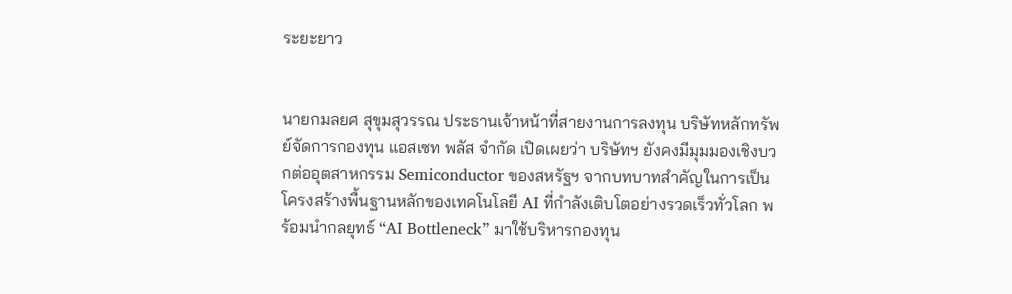ระยะยาว


นายกมลยศ สุขุมสุวรรณ ประธานเจ้าหน้าที่สายงานการลงทุน บริษัทหลักทรัพย์จัดการกองทุน แอสเซท พลัส จำกัด เปิดเผยว่า บริษัทฯ ยังคงมีมุมมองเชิงบวกต่ออุตสาหกรรม Semiconductor ของสหรัฐฯ จากบทบาทสำคัญในการเป็นโครงสร้างพื้นฐานหลักของเทคโนโลยี AI ที่กำลังเติบโตอย่างรวดเร็วทั่วโลก พร้อมนำกลยุทธ์ “AI Bottleneck” มาใช้บริหารกองทุน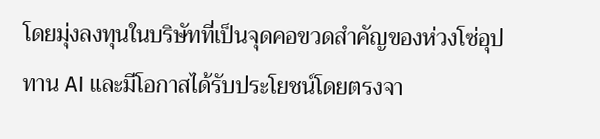โดยมุ่งลงทุนในบริษัทที่เป็นจุดคอขวดสำคัญของห่วงโซ่อุปทาน AI และมีโอกาสได้รับประโยชน์โดยตรงจา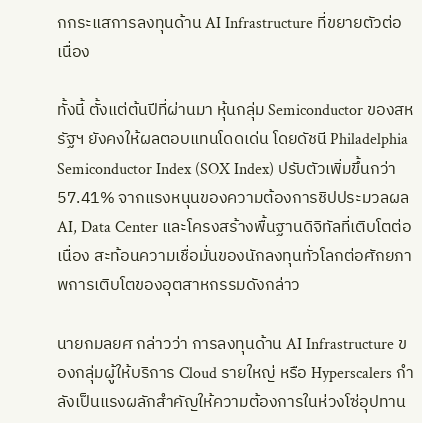กกระแสการลงทุนด้าน AI Infrastructure ที่ขยายตัวต่อเนื่อง

ทั้งนี้ ตั้งแต่ต้นปีที่ผ่านมา หุ้นกลุ่ม Semiconductor ของสหรัฐฯ ยังคงให้ผลตอบแทนโดดเด่น โดยดัชนี Philadelphia Semiconductor Index (SOX Index) ปรับตัวเพิ่มขึ้นกว่า 57.41% จากแรงหนุนของความต้องการชิปประมวลผล AI, Data Center และโครงสร้างพื้นฐานดิจิทัลที่เติบโตต่อเนื่อง สะท้อนความเชื่อมั่นของนักลงทุนทั่วโลกต่อศักยภาพการเติบโตของอุตสาหกรรมดังกล่าว

นายกมลยศ กล่าวว่า การลงทุนด้าน AI Infrastructure ของกลุ่มผู้ให้บริการ Cloud รายใหญ่ หรือ Hyperscalers กำลังเป็นแรงผลักสำคัญให้ความต้องการในห่วงโซ่อุปทาน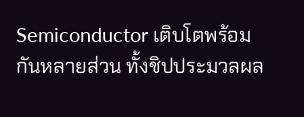Semiconductor เติบโตพร้อมกันหลายส่วน ทั้งชิปประมวลผล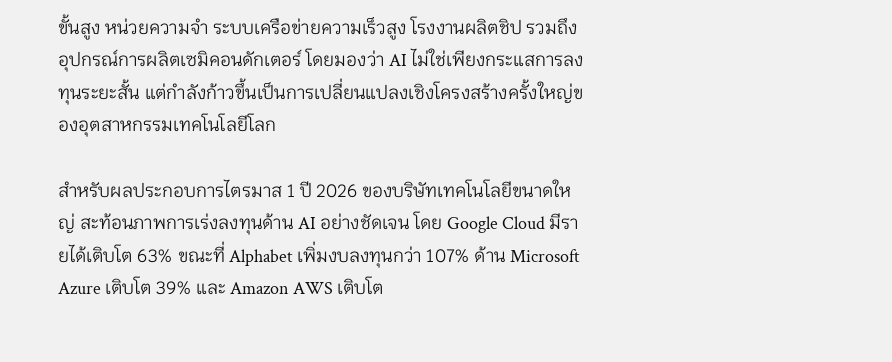ขั้นสูง หน่วยความจำ ระบบเครือข่ายความเร็วสูง โรงงานผลิตชิป รวมถึงอุปกรณ์การผลิตเซมิคอนดักเตอร์ โดยมองว่า AI ไม่ใช่เพียงกระแสการลงทุนระยะสั้น แต่กำลังก้าวขึ้นเป็นการเปลี่ยนแปลงเชิงโครงสร้างครั้งใหญ่ของอุตสาหกรรมเทคโนโลยีโลก

สำหรับผลประกอบการไตรมาส 1 ปี 2026 ของบริษัทเทคโนโลยีขนาดใหญ่ สะท้อนภาพการเร่งลงทุนด้าน AI อย่างชัดเจน โดย Google Cloud มีรายได้เติบโต 63% ขณะที่ Alphabet เพิ่มงบลงทุนกว่า 107% ด้าน Microsoft Azure เติบโต 39% และ Amazon AWS เติบโต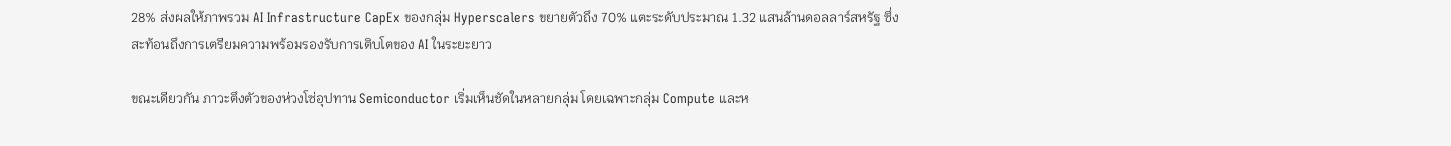28% ส่งผลให้ภาพรวม AI Infrastructure CapEx ของกลุ่ม Hyperscalers ขยายตัวถึง 70% แตะระดับประมาณ 1.32 แสนล้านดอลลาร์สหรัฐ ซึ่งสะท้อนถึงการเตรียมความพร้อมรองรับการเติบโตของ AI ในระยะยาว

ขณะเดียวกัน ภาวะตึงตัวของห่วงโซ่อุปทาน Semiconductor เริ่มเห็นชัดในหลายกลุ่ม โดยเฉพาะกลุ่ม Compute และห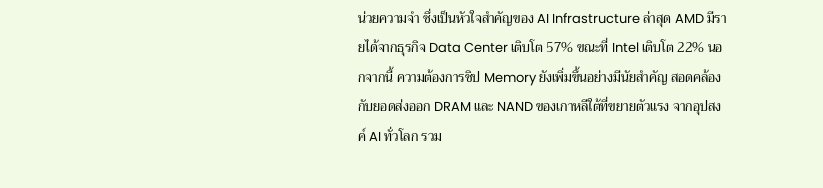น่วยความจำ ซึ่งเป็นหัวใจสำคัญของ AI Infrastructure ล่าสุด AMD มีรายได้จากธุรกิจ Data Center เติบโต 57% ขณะที่ Intel เติบโต 22% นอกจากนี้ ความต้องการชิป Memory ยังเพิ่มขึ้นอย่างมีนัยสำคัญ สอดคล้องกับยอดส่งออก DRAM และ NAND ของเกาหลีใต้ที่ขยายตัวแรง จากอุปสงค์ AI ทั่วโลก รวม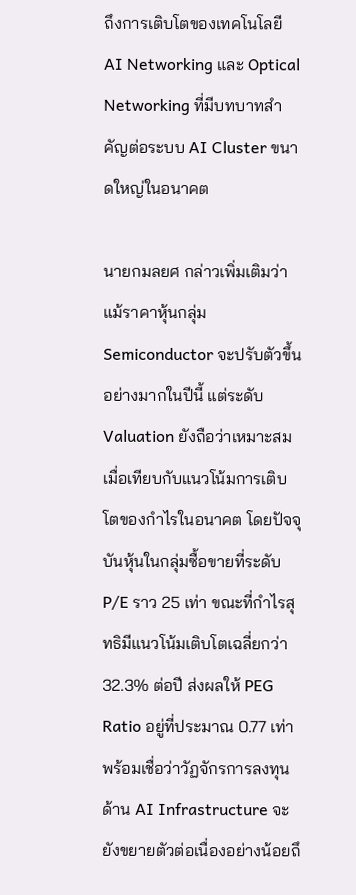ถึงการเติบโตของเทคโนโลยี AI Networking และ Optical Networking ที่มีบทบาทสำคัญต่อระบบ AI Cluster ขนาดใหญ่ในอนาคต

นายกมลยศ กล่าวเพิ่มเติมว่า แม้ราคาหุ้นกลุ่ม Semiconductor จะปรับตัวขึ้นอย่างมากในปีนี้ แต่ระดับ Valuation ยังถือว่าเหมาะสมเมื่อเทียบกับแนวโน้มการเติบโตของกำไรในอนาคต โดยปัจจุบันหุ้นในกลุ่มซื้อขายที่ระดับ P/E ราว 25 เท่า ขณะที่กำไรสุทธิมีแนวโน้มเติบโตเฉลี่ยกว่า 32.3% ต่อปี ส่งผลให้ PEG Ratio อยู่ที่ประมาณ 0.77 เท่า พร้อมเชื่อว่าวัฏจักรการลงทุนด้าน AI Infrastructure จะยังขยายตัวต่อเนื่องอย่างน้อยถึ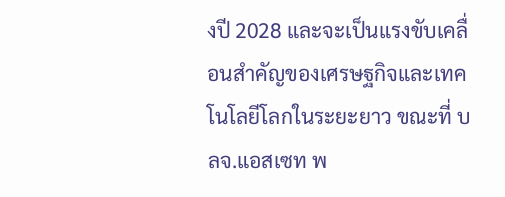งปี 2028 และจะเป็นแรงขับเคลื่อนสำคัญของเศรษฐกิจและเทคโนโลยีโลกในระยะยาว ขณะที่ บลจ.แอสเซท พ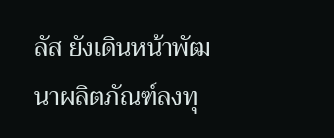ลัส ยังเดินหน้าพัฒนาผลิตภัณฑ์ลงทุ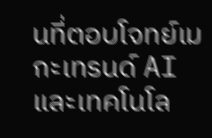นที่ตอบโจทย์เมกะเทรนด์ AI และเทคโนโล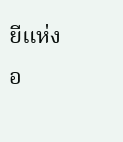ยีแห่งอ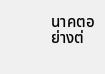นาคตอย่างต่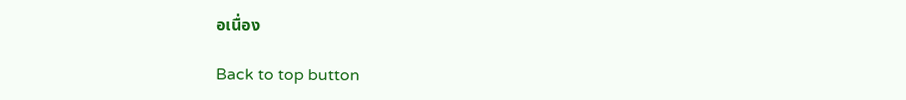อเนื่อง

Back to top button